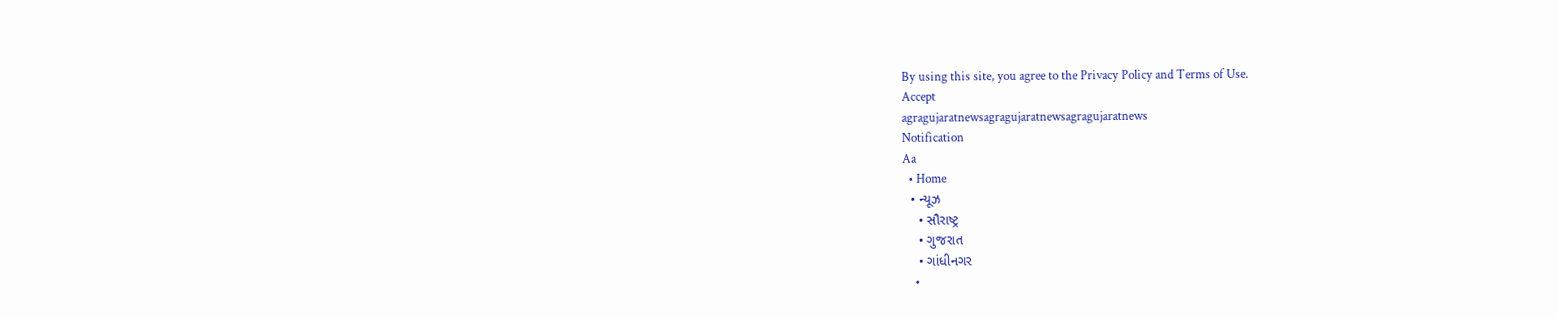By using this site, you agree to the Privacy Policy and Terms of Use.
Accept
agragujaratnewsagragujaratnewsagragujaratnews
Notification
Aa
  • Home
  • ન્યૂઝ
    • સૌરાષ્ટ્ર
    • ગુજરાત
    • ગાંધીનગર
    •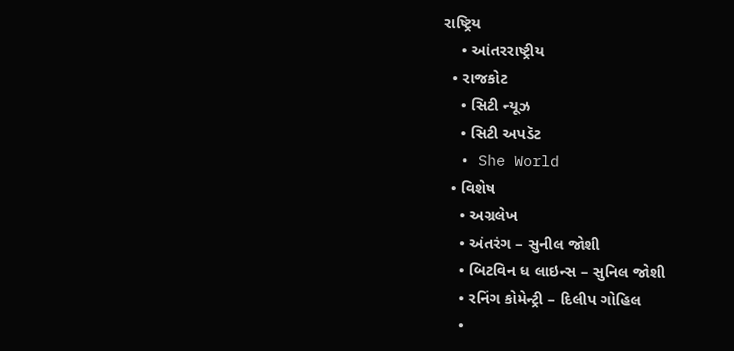રાષ્ટ્રિય
    • આંતરરાષ્ટ્રીય
  • રાજકોટ
    • સિટી ન્યૂઝ
    • સિટી અપડૅટ
  • She World
  • વિશેષ
    • અગ્રલેખ
    • અંતરંગ – સુનીલ જોશી
    • બિટવિન ધ લાઇન્સ – સુનિલ જોશી
    • રનિંગ કોમેન્ટ્રી – દિલીપ ગોહિલ
    •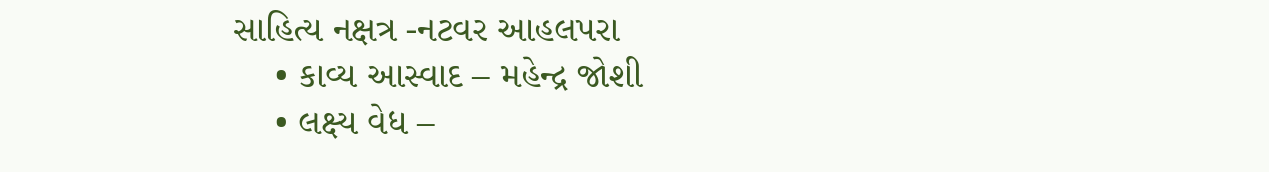સાહિત્ય નક્ષત્ર -નટવર આહલપરા
    • કાવ્ય આસ્વાદ – મહેન્દ્ર જોશી
    • લક્ષ્ય વેધ –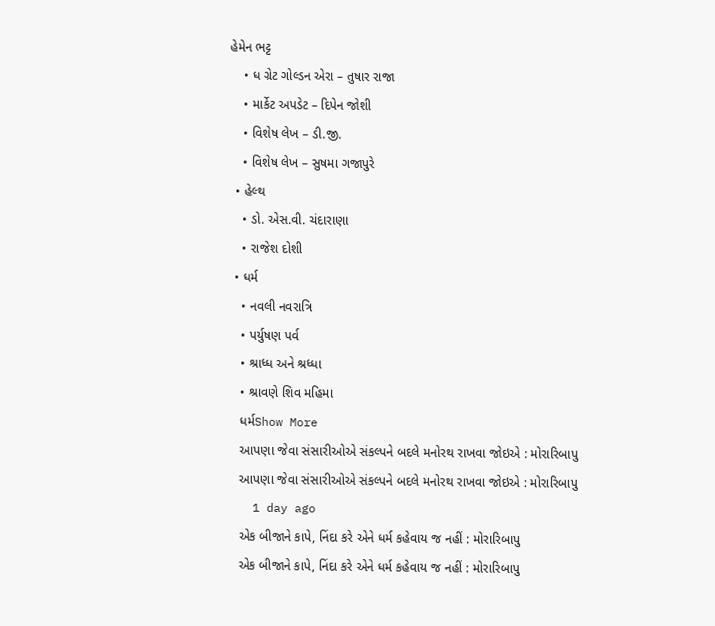હેમેન ભટ્ટ
    • ધ ગ્રેટ ગોલ્ડન એરા – તુષાર રાજા
    • માર્કેટ અપડેટ – દિપેન જોશી
    • વિશેષ લેખ – ડી.જી.
    • વિશેષ લેખ – સુષમા ગજાપુરે
  • હેલ્થ
    • ડો. એસ.વી. ચંદારાણા
    • રાજેશ દોશી
  • ધર્મ
    • નવલી નવરાત્રિ
    • પર્યુષણ પર્વ
    • શ્રાધ્ધ અને શ્રધ્ધા
    • શ્રાવણે શિવ મહિમા
    ધર્મShow More
    આપણા જેવા સંસારીઓએ સંકલ્પને બદલે મનોરથ રાખવા જોઇએ : મોરારિબાપુ
    આપણા જેવા સંસારીઓએ સંકલ્પને બદલે મનોરથ રાખવા જોઇએ : મોરારિબાપુ
    1 day ago
    એક બીજાને કાપે, નિંદા કરે એને ધર્મ કહેવાય જ નહીં : મોરારિબાપુ
    એક બીજાને કાપે, નિંદા કરે એને ધર્મ કહેવાય જ નહીં : મોરારિબાપુ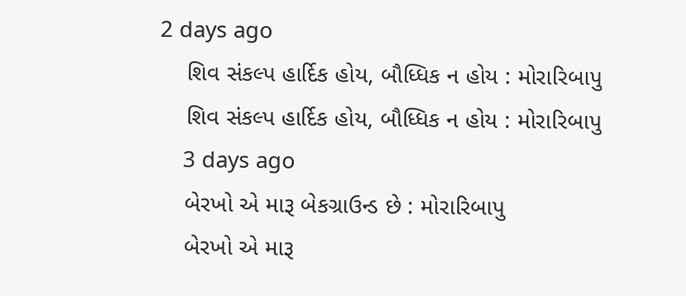2 days ago
    શિવ સંકલ્પ હાર્દિક હોય, બૌધ્ધિક ન હોય : મોરારિબાપુ
    શિવ સંકલ્પ હાર્દિક હોય, બૌધ્ધિક ન હોય : મોરારિબાપુ
    3 days ago
    બેરખો એ મારૂ બેકગ્રાઉન્ડ છે : મોરારિબાપુ
    બેરખો એ મારૂ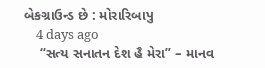બેકગ્રાઉન્ડ છે : મોરારિબાપુ
    4 days ago
    “સત્ય સનાતન દેશ હૈ મેરા” – માનવ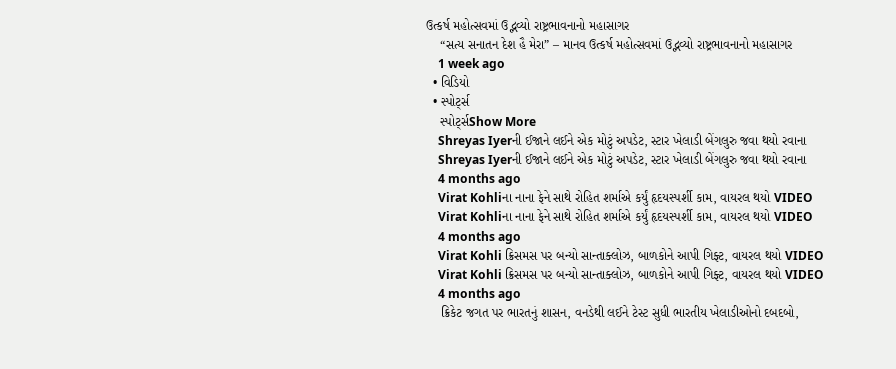ઉત્કર્ષ મહોત્સવમાં ઉદ્ભવ્યો રાષ્ટ્રભાવનાનો મહાસાગર
    “સત્ય સનાતન દેશ હૈ મેરા” – માનવ ઉત્કર્ષ મહોત્સવમાં ઉદ્ભવ્યો રાષ્ટ્રભાવનાનો મહાસાગર
    1 week ago
  • વિડિયો
  • સ્પોર્ટ્સ
    સ્પોર્ટ્સShow More
    Shreyas Iyerની ઈજાને લઈને એક મોટું અપડેટ, સ્ટાર ખેલાડી બેંગલુરુ જવા થયો રવાના
    Shreyas Iyerની ઈજાને લઈને એક મોટું અપડેટ, સ્ટાર ખેલાડી બેંગલુરુ જવા થયો રવાના
    4 months ago
    Virat Kohliના નાના ફેને સાથે રોહિત શર્માએ કર્યું હૃદયસ્પર્શી કામ, વાયરલ થયો VIDEO
    Virat Kohliના નાના ફેને સાથે રોહિત શર્માએ કર્યું હૃદયસ્પર્શી કામ, વાયરલ થયો VIDEO
    4 months ago
    Virat Kohli ક્રિસમસ પર બન્યો સાન્તાક્લોઝ, બાળકોને આપી ગિફ્ટ, વાયરલ થયો VIDEO
    Virat Kohli ક્રિસમસ પર બન્યો સાન્તાક્લોઝ, બાળકોને આપી ગિફ્ટ, વાયરલ થયો VIDEO
    4 months ago
    ક્રિકેટ જગત પર ભારતનું શાસન, વનડેથી લઈને ટેસ્ટ સુધી ભારતીય ખેલાડીઓનો દબદબો,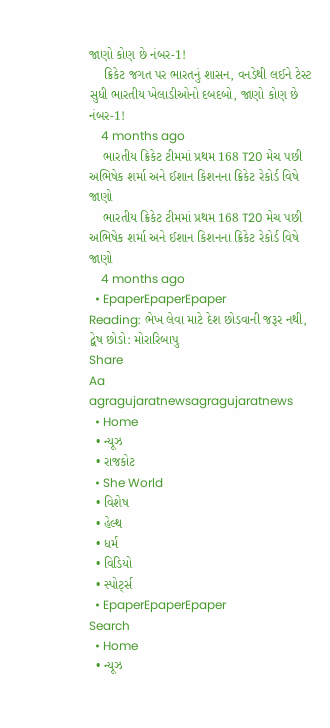જાણો કોણ છે નંબર-1!
    ક્રિકેટ જગત પર ભારતનું શાસન, વનડેથી લઈને ટેસ્ટ સુધી ભારતીય ખેલાડીઓનો દબદબો, જાણો કોણ છે નંબર-1!
    4 months ago
    ભારતીય ક્રિકેટ ટીમમાં પ્રથમ 168 T20 મેચ પછી અભિષેક શર્મા અને ઈશાન કિશનના ક્રિકેટ રેકોર્ડ વિષે જાણો
    ભારતીય ક્રિકેટ ટીમમાં પ્રથમ 168 T20 મેચ પછી અભિષેક શર્મા અને ઈશાન કિશનના ક્રિકેટ રેકોર્ડ વિષે જાણો
    4 months ago
  • EpaperEpaperEpaper
Reading: ભેખ લેવા માટે દેશ છોડવાની જરૂર નથી, દ્વેષ છોડો: મોરારિબાપુ
Share
Aa
agragujaratnewsagragujaratnews
  • Home
  • ન્યૂઝ
  • રાજકોટ
  • She World
  • વિશેષ
  • હેલ્થ
  • ધર્મ
  • વિડિયો
  • સ્પોર્ટ્સ
  • EpaperEpaperEpaper
Search
  • Home
  • ન્યૂઝ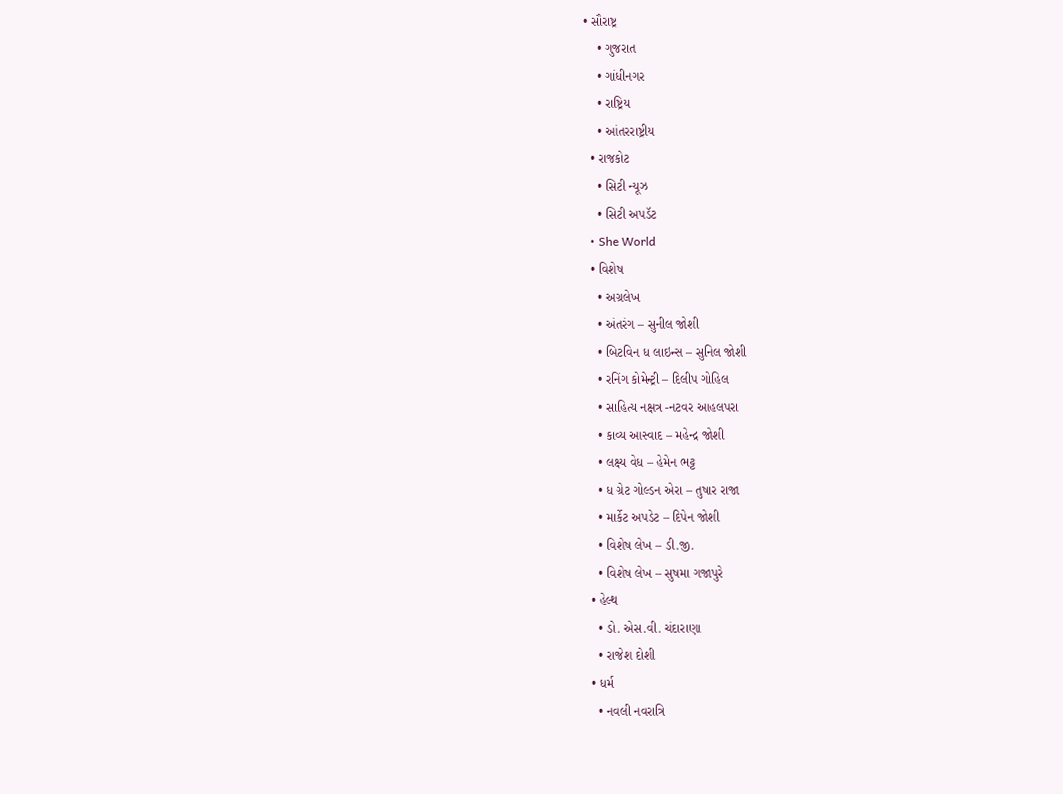• સૌરાષ્ટ્ર
    • ગુજરાત
    • ગાંધીનગર
    • રાષ્ટ્રિય
    • આંતરરાષ્ટ્રીય
  • રાજકોટ
    • સિટી ન્યૂઝ
    • સિટી અપડૅટ
  • She World
  • વિશેષ
    • અગ્રલેખ
    • અંતરંગ – સુનીલ જોશી
    • બિટવિન ધ લાઇન્સ – સુનિલ જોશી
    • રનિંગ કોમેન્ટ્રી – દિલીપ ગોહિલ
    • સાહિત્ય નક્ષત્ર -નટવર આહલપરા
    • કાવ્ય આસ્વાદ – મહેન્દ્ર જોશી
    • લક્ષ્ય વેધ – હેમેન ભટ્ટ
    • ધ ગ્રેટ ગોલ્ડન એરા – તુષાર રાજા
    • માર્કેટ અપડેટ – દિપેન જોશી
    • વિશેષ લેખ – ડી.જી.
    • વિશેષ લેખ – સુષમા ગજાપુરે
  • હેલ્થ
    • ડો. એસ.વી. ચંદારાણા
    • રાજેશ દોશી
  • ધર્મ
    • નવલી નવરાત્રિ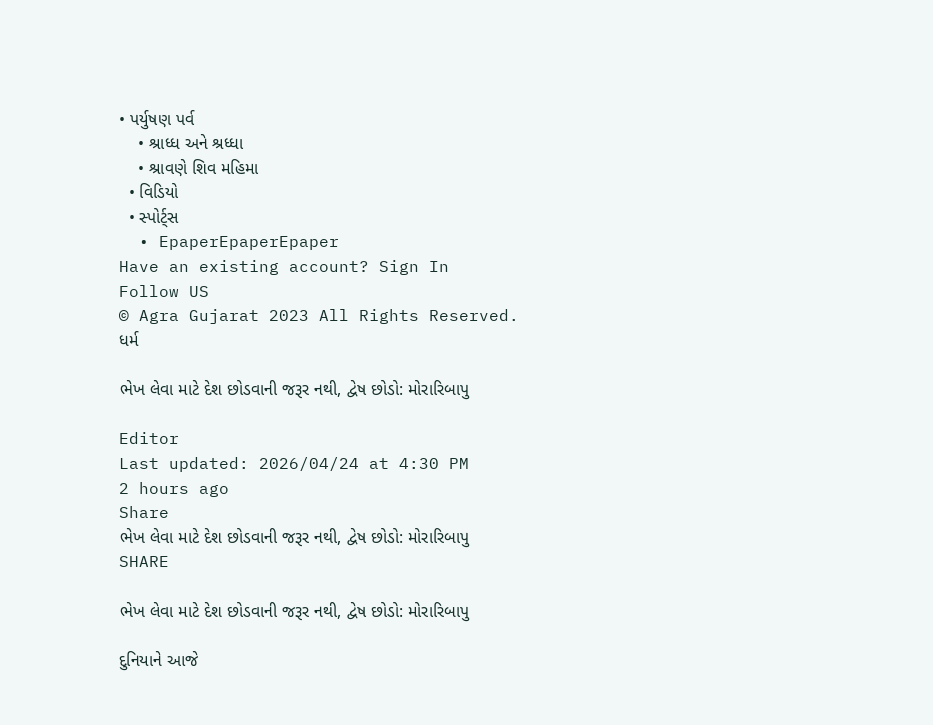• પર્યુષણ પર્વ
    • શ્રાધ્ધ અને શ્રધ્ધા
    • શ્રાવણે શિવ મહિમા
  • વિડિયો
  • સ્પોર્ટ્સ
  • EpaperEpaperEpaper
Have an existing account? Sign In
Follow US
© Agra Gujarat 2023 All Rights Reserved.
ધર્મ

ભેખ લેવા માટે દેશ છોડવાની જરૂર નથી, દ્વેષ છોડો: મોરારિબાપુ

Editor
Last updated: 2026/04/24 at 4:30 PM
2 hours ago
Share
ભેખ લેવા માટે દેશ છોડવાની જરૂર નથી, દ્વેષ છોડો: મોરારિબાપુ
SHARE

ભેખ લેવા માટે દેશ છોડવાની જરૂર નથી, દ્વેષ છોડો: મોરારિબાપુ

દુનિયાને આજે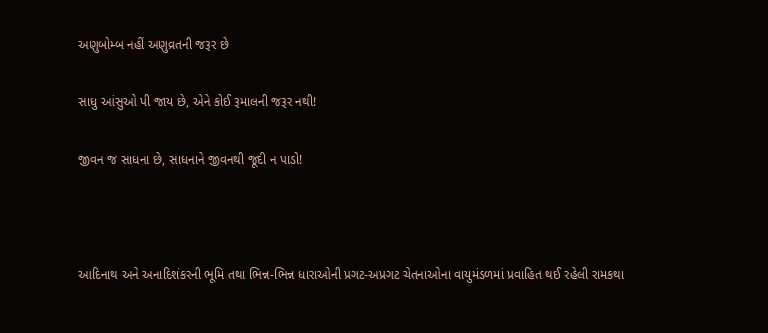અણુબોમ્બ નહીં અણુવ્રતની જરૂર છે

સાધુ આંસુઓ પી જાય છે, એને કોઈ રૂમાલની જરૂર નથી!

જીવન જ સાધના છે, સાધનાને જીવનથી જૂદી ન પાડો!



આદિનાથ અને અનાદિશંકરની ભૂમિ તથા ભિન્ન-ભિન્ન ધારાઓની પ્રગટ-અપ્રગટ ચેતનાઓના વાયુમંડળમાં પ્રવાહિત થઈ રહેલી રામકથા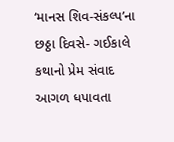‘માનસ શિવ-સંકલ્પ’ના છઠ્ઠા દિવસે- ગઈકાલે કથાનો પ્રેમ સંવાદ આગળ ધપાવતા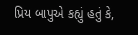પ્રિય બાપુએ કહ્યું હતું કે,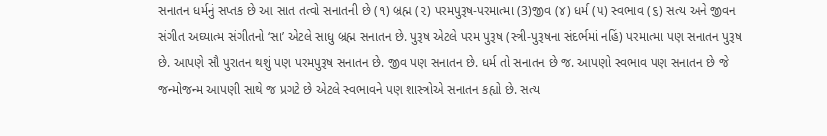સનાતન ધર્મનું સપ્તક છે આ સાત તત્વો સનાતની છે (૧) બ્રહ્મ (૨) પરમપુરૂષ-પરમાત્મા (3)જીવ (૪) ધર્મ (૫) સ્વભાવ (૬) સત્ય અને જીવન સંગીત અઘ્યાત્મ સંગીતનો ‘સા’ એટલે સાધુ બ્રહ્મ સનાતન છે. પુરૂષ એટલે પરમ પુરૂષ (સ્ત્રી-પુરૂષના સંદર્ભમાં નહિં) પરમાત્મા પણ સનાતન પુરૂષ છે. આપણે સૌ પુરાતન થશું પણ પરમપુરૂષ સનાતન છે. જીવ પણ સનાતન છે. ધર્મ તો સનાતન છે જ. આપણો સ્વભાવ પણ સનાતન છે જે જન્મોજન્મ આપણી સાથે જ પ્રગટે છે એટલે સ્વભાવને પણ શાસ્ત્રોએ સનાતન કહ્યો છે. સત્ય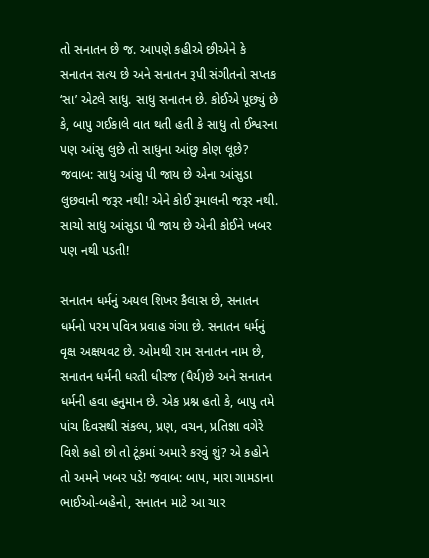તો સનાતન છે જ. આપણે કહીએ છીએને કે સનાતન સત્ય છે અને સનાતન રૂપી સંગીતનો સપ્તક ‘સા’ એટલે સાધુ. સાધુ સનાતન છે. કોઈએ પૂછ્યું છે કે, બાપુ ગઈકાલે વાત થતી હતી કે સાધુ તો ઈશ્વરના પણ આંસુ લુછે તો સાધુના આંછુ કોણ લૂછે? જવાબ: સાધુ આંસુ પી જાય છે એના આંસુડા લુછવાની જરૂર નથી! એને કોઈ રૂમાલની જરૂર નથી. સાચો સાધુ આંસુડા પી જાય છે એની કોઈને ખબર પણ નથી પડતી!

સનાતન ધર્મનું અયલ શિખર કૈલાસ છે, સનાતન ધર્મનો પરમ પવિત્ર પ્રવાહ ગંગા છે. સનાતન ધર્મનું વૃક્ષ અક્ષયવટ છે. ઓમથી રામ સનાતન નામ છે, સનાતન ધર્મની ધરતી ધીરજ (ધૈર્ય)છે અને સનાતન ધર્મની હવા હનુમાન છે. એક પ્રશ્ન હતો કે, બાપુ તમે પાંચ દિવસથી સંકલ્પ, પ્રણ, વચન, પ્રતિજ્ઞા વગેરે વિશે કહો છો તો ટૂંકમાં અમારે કરવું શું? એ કહોને તો અમને ખબર પડે! જવાબ: બાપ, મારા ગામડાના ભાઈઓ-બહેનો, સનાતન માટે આ ચાર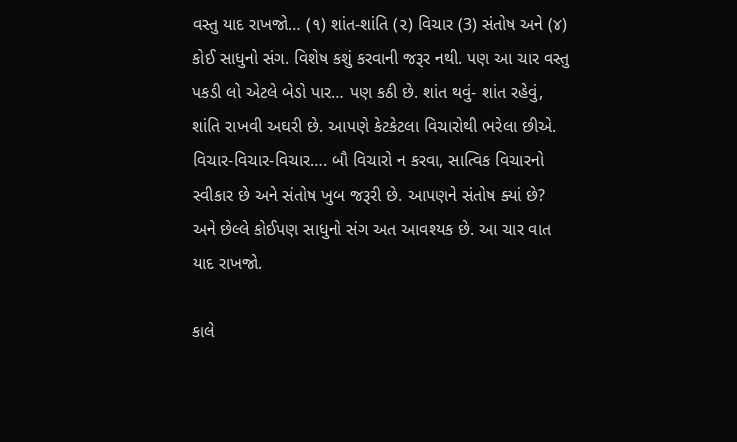વસ્તુ યાદ રાખજો… (૧) શાંત-શાંતિ (૨) વિચાર (3) સંતોષ અને (૪) કોઈ સાધુનો સંગ. વિશેષ કશું કરવાની જરૂર નથી. પણ આ ચાર વસ્તુ પકડી લો એટલે બેડો પાર… પણ કઠી છે. શાંત થવું- શાંત રહેવું, શાંતિ રાખવી અઘરી છે. આપણે કેટકેટલા વિચારોથી ભરેલા છીએ. વિચાર-વિચાર-વિચાર…. બૌ વિચારો ન કરવા, સાત્વિક વિચારનો સ્વીકાર છે અને સંતોષ ખુબ જરૂરી છે. આપણને સંતોષ ક્યાં છે? અને છેલ્લે કોઈપણ સાધુનો સંગ અત આવશ્યક છે. આ ચાર વાત યાદ રાખજો.

કાલે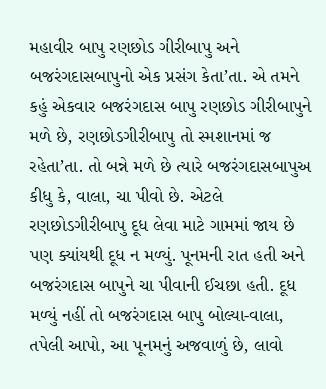મહાવીર બાપુ રણછોડ ગીરીબાપુ અને બજરંગદાસબાપુનો એક પ્રસંગ કેતા’તા. એ તમને કહું એકવાર બજરંગદાસ બાપુ રણછોડ ગીરીબાપુને મળે છે, રણછોડગીરીબાપુ તો સ્મશાનમાં જ રહેતા’તા. તો બન્ને મળે છે ત્યારે બજરંગદાસબાપુઅ કીધુ કે, વાલા, ચા પીવો છે. એટલે રણછોડગીરીબાપુ દૂધ લેવા માટે ગામમાં જાય છે પણ ક્યાંયથી દૂધ ન મળ્યું. પૂનમની રાત હતી અને બજરંગદાસ બાપુને ચા પીવાની ઈચછા હતી. દૂધ મળ્યું નહીં તો બજરંગદાસ બાપુ બોલ્યા-વાલા, તપેલી આપો, આ પૂનમનું અજવાળું છે, લાવો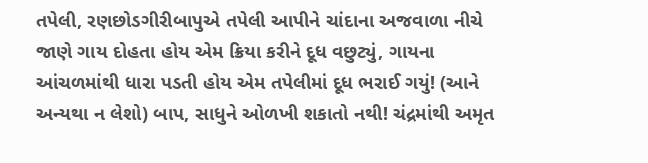તપેલી, રણછોડગીરીબાપુએ તપેલી આપીને ચાંદાના અજવાળા નીચે જાણે ગાય દોહતા હોય એમ ક્રિયા કરીને દૂધ વછુટ્યું, ગાયના આંચળમાંથી ધારા પડતી હોય એમ તપેલીમાં દૂધ ભરાઈ ગયું! (આને અન્યથા ન લેશો) બાપ, સાધુને ઓળખી શકાતો નથી! ચંદ્રમાંથી અમૃત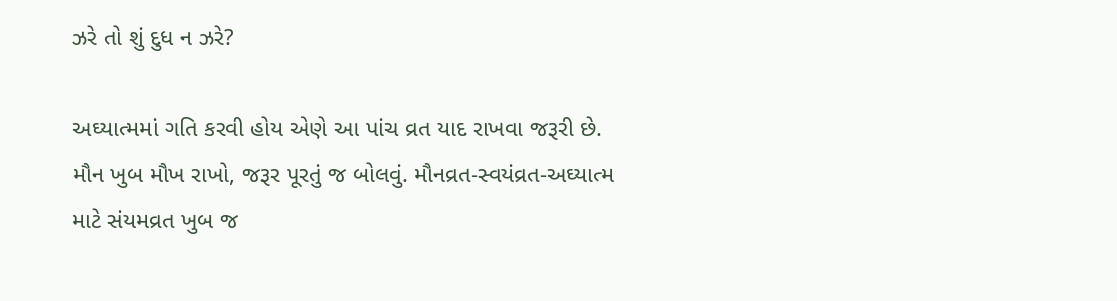ઝરે તો શું દુધ ન ઝરે?

અઘ્યાત્મમાં ગતિ કરવી હોય એણે આ પાંચ વ્રત યાદ રાખવા જરૂરી છે. મૌન ખુબ મૌખ રાખો, જરૂર પૂરતું જ બોલવું. મૌનવ્રત-સ્વયંવ્રત-અઘ્યાત્મ માટે સંયમવ્રત ખુબ જ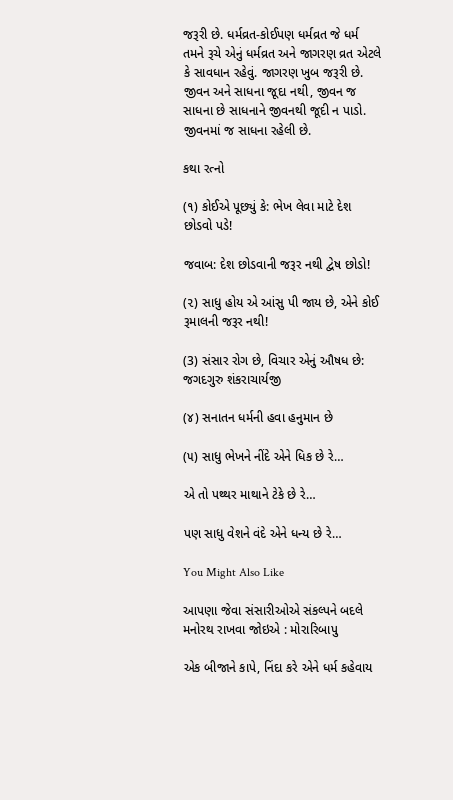જરૂરી છે. ધર્મવ્રત-કોઈપણ ધર્મવ્રત જે ધર્મ તમને રૂચે એનું ધર્મવ્રત અને જાગરણ વ્રત એટલે કે સાવધાન રહેવું. જાગરણ ખુબ જરૂરી છે. જીવન અને સાધના જૂદા નથી, જીવન જ સાધના છે સાધનાને જીવનથી જૂદી ન પાડો. જીવનમાં જ સાધના રહેલી છે.

કથા રત્નો

(૧) કોઈએ પૂછ્યું કે: ભેખ લેવા માટે દેશ છોડવો પડે!

જવાબ: દેશ છોડવાની જરૂર નથી દ્વેષ છોડો!

(૨) સાધુ હોય એ આંસુ પી જાય છે, એને કોઈ રૂમાલની જરૂર નથી!

(3) સંસાર રોગ છે, વિચાર એનું ઔષધ છે: જગદગુરુ શંકરાચાર્યજી

(૪) સનાતન ધર્મની હવા હનુમાન છે

(૫) સાધુ ભેખને નીંદે એને ધિક છે રે…

એ તો પથ્થર માથાને ટેકે છે રે…

પણ સાધુ વેશને વંદે એને ધન્ય છે રે…

You Might Also Like

આપણા જેવા સંસારીઓએ સંકલ્પને બદલે મનોરથ રાખવા જોઇએ : મોરારિબાપુ

એક બીજાને કાપે, નિંદા કરે એને ધર્મ કહેવાય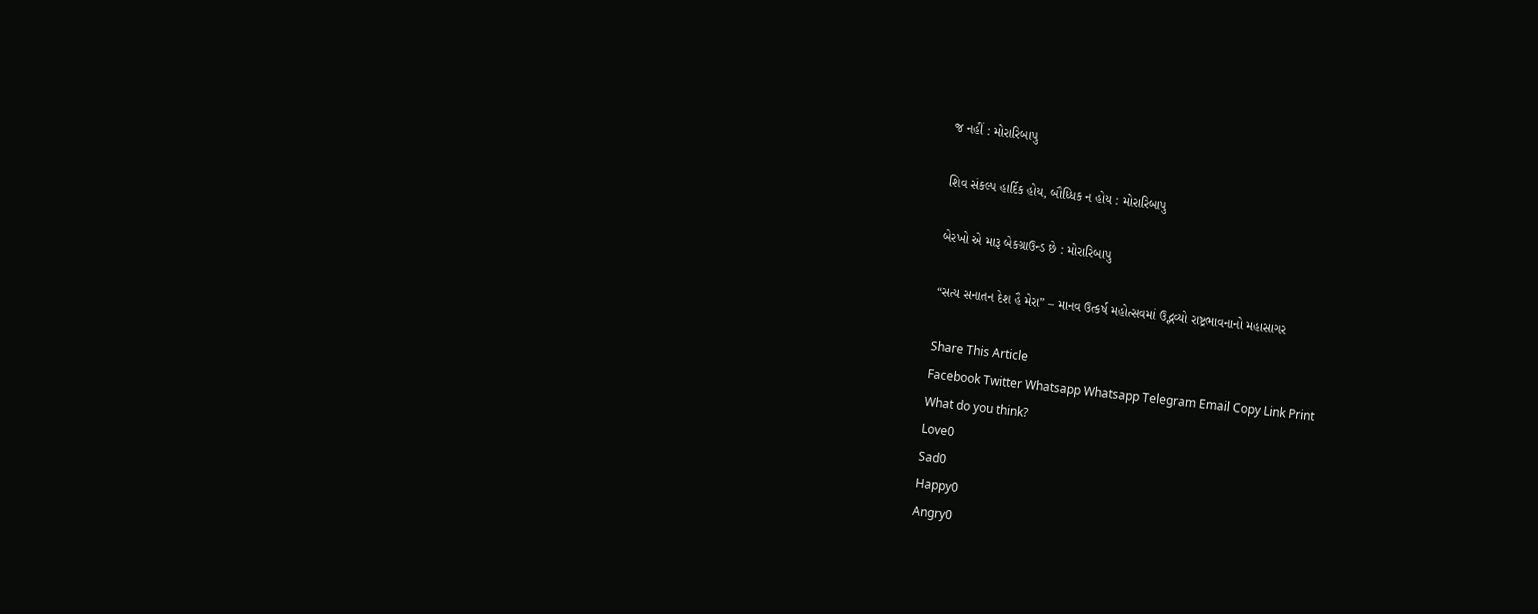જ નહીં : મોરારિબાપુ

શિવ સંકલ્પ હાર્દિક હોય, બૌધ્ધિક ન હોય : મોરારિબાપુ

બેરખો એ મારૂ બેકગ્રાઉન્ડ છે : મોરારિબાપુ

“સત્ય સનાતન દેશ હૈ મેરા” – માનવ ઉત્કર્ષ મહોત્સવમાં ઉદ્ભવ્યો રાષ્ટ્રભાવનાનો મહાસાગર

Share This Article
Facebook Twitter Whatsapp Whatsapp Telegram Email Copy Link Print
What do you think?
Love0
Sad0
Happy0
Angry0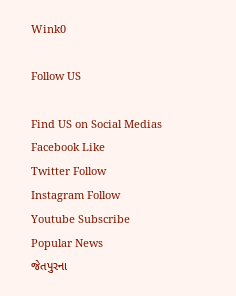Wink0

Follow US

Find US on Social Medias
Facebook Like
Twitter Follow
Instagram Follow
Youtube Subscribe
Popular News
જેતપુરના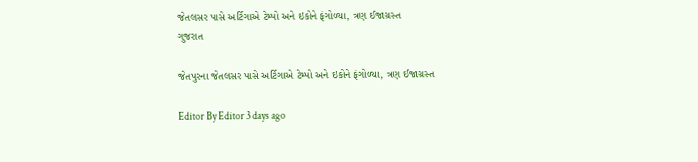જેતલસર પાસે અર્ટિગાએ ટેમ્પો અને ઇકોને ફંગોળ્યા, ત્રણ ઈજાગ્રસ્ત
ગુજરાત

જેતપુરના જેતલસર પાસે અર્ટિગાએ ટેમ્પો અને ઇકોને ફંગોળ્યા, ત્રણ ઈજાગ્રસ્ત

Editor By Editor 3 days ago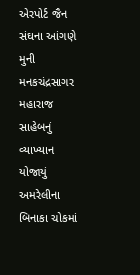એરપોર્ટ જૈન સંઘના આંગણે મુની મનકચંદ્રસાગર મહારાજ સાહેબનું વ્યાખ્યાન યોજાયું
અમરેલીના બિનાકા ચોકમાં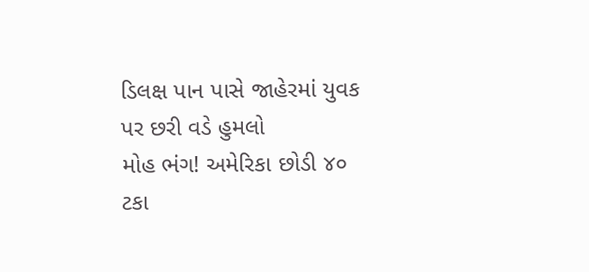ડિલક્ષ પાન પાસે જાહેરમાં યુવક પર છરી વડે હુમલો
મોહ ભંગ! અમેરિકા છોડી ૪૦ ટકા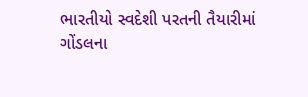ભારતીયો સ્વદેશી પરતની તૈયારીમાં
ગોંડલના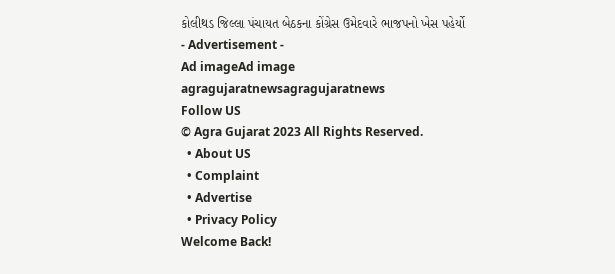કોલીથડ જિલ્લા પંચાયત બેઠકના કોંગ્રેસ ઉમેદવારે ભાજપનો ખેસ પહેર્યો
- Advertisement -
Ad imageAd image
agragujaratnewsagragujaratnews
Follow US
© Agra Gujarat 2023 All Rights Reserved.
  • About US
  • Complaint
  • Advertise
  • Privacy Policy
Welcome Back!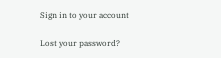Sign in to your account

Lost your password?